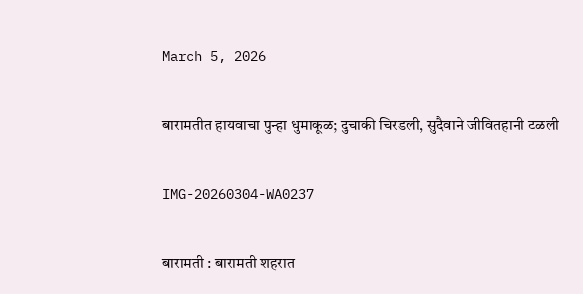March 5, 2026

बारामतीत हायवाचा पुन्हा धुमाकूळ; दुचाकी चिरडली, सुदैवाने जीवितहानी टळली

IMG-20260304-WA0237

बारामती : बारामती शहरात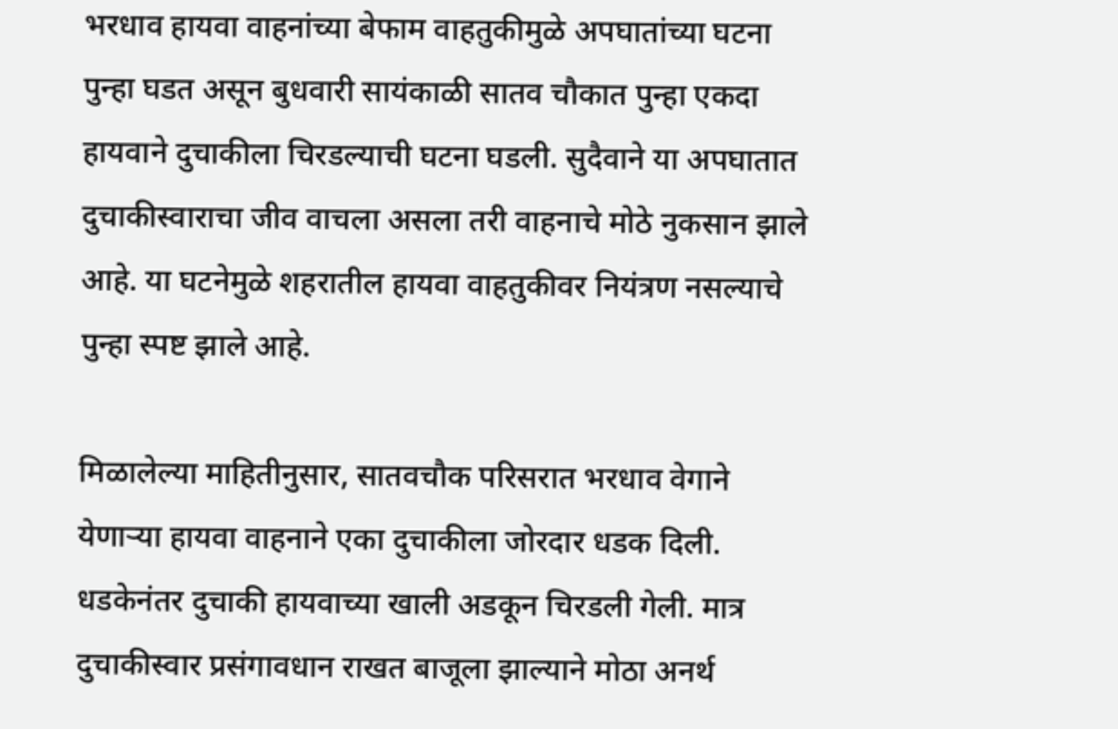भरधाव हायवा वाहनांच्या बेफाम वाहतुकीमुळे अपघातांच्या घटना पुन्हा घडत असून बुधवारी सायंकाळी सातव चौकात पुन्हा एकदा हायवाने दुचाकीला चिरडल्याची घटना घडली. सुदैवाने या अपघातात दुचाकीस्वाराचा जीव वाचला असला तरी वाहनाचे मोठे नुकसान झाले आहे. या घटनेमुळे शहरातील हायवा वाहतुकीवर नियंत्रण नसल्याचे पुन्हा स्पष्ट झाले आहे.

मिळालेल्या माहितीनुसार, सातवचौक परिसरात भरधाव वेगाने येणाऱ्या हायवा वाहनाने एका दुचाकीला जोरदार धडक दिली. धडकेनंतर दुचाकी हायवाच्या खाली अडकून चिरडली गेली. मात्र दुचाकीस्वार प्रसंगावधान राखत बाजूला झाल्याने मोठा अनर्थ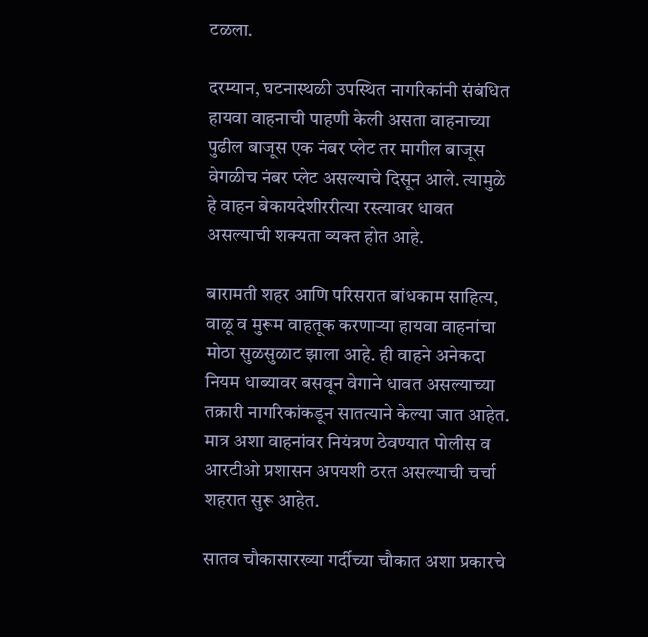टळला.

दरम्यान, घटनास्थळी उपस्थित नागरिकांनी संबंधित हायवा वाहनाची पाहणी केली असता वाहनाच्या पुढील बाजूस एक नंबर प्लेट तर मागील बाजूस वेगळीच नंबर प्लेट असल्याचे दिसून आले. त्यामुळे हे वाहन बेकायदेशीररीत्या रस्त्यावर धावत असल्याची शक्यता व्यक्त होत आहे.

बारामती शहर आणि परिसरात बांधकाम साहित्य, वाळू व मुरूम वाहतूक करणाऱ्या हायवा वाहनांचा मोठा सुळसुळाट झाला आहे. ही वाहने अनेकदा नियम धाब्यावर बसवून वेगाने धावत असल्याच्या तक्रारी नागरिकांकडून सातत्याने केल्या जात आहेत. मात्र अशा वाहनांवर नियंत्रण ठेवण्यात पोलीस व आरटीओ प्रशासन अपयशी ठरत असल्याची चर्चा शहरात सुरू आहेत.

सातव चौकासारख्या गर्दीच्या चौकात अशा प्रकारचे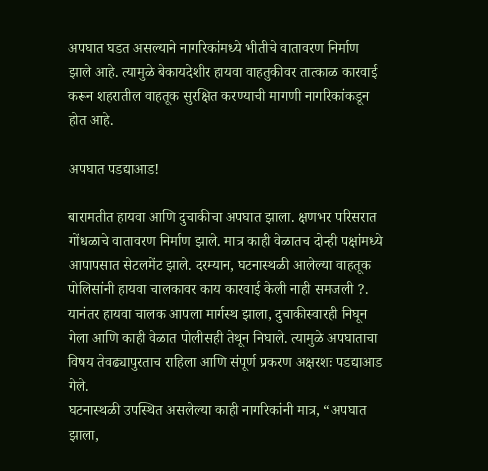अपघात घडत असल्याने नागरिकांमध्ये भीतीचे वातावरण निर्माण झाले आहे. त्यामुळे बेकायदेशीर हायवा वाहतुकीवर तात्काळ कारवाई करून शहरातील वाहतूक सुरक्षित करण्याची मागणी नागरिकांकडून होत आहे.

अपघात पडद्याआड!

बारामतीत हायवा आणि दुचाकीचा अपघात झाला. क्षणभर परिसरात गोंधळाचे वातावरण निर्माण झाले. मात्र काही वेळातच दोन्ही पक्षांमध्ये आपापसात सेटलमेंट झाले. दरम्यान, घटनास्थळी आलेल्या वाहतूक पोलिसांनी हायवा चालकावर काय कारवाई केली नाही समजली ?.
यानंतर हायवा चालक आपला मार्गस्थ झाला, दुचाकीस्वारही निघून गेला आणि काही वेळात पोलीसही तेथून निघाले. त्यामुळे अपघाताचा विषय तेवढ्यापुरताच राहिला आणि संपूर्ण प्रकरण अक्षरशः पडद्याआड गेले.
घटनास्थळी उपस्थित असलेल्या काही नागरिकांनी मात्र, “अपघात झाला,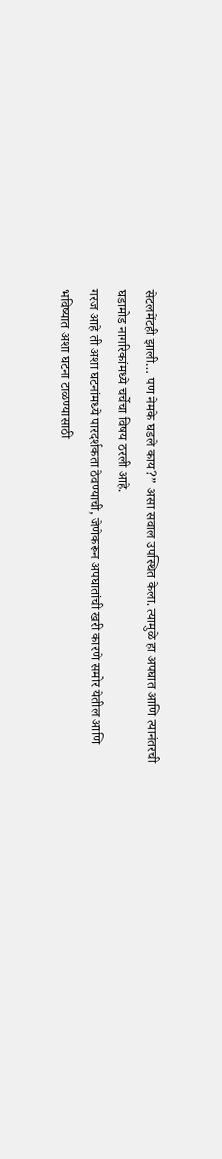सेटलमेंटही झाली… पण नेमके घडले काय?” असा सवाल उपस्थित केला. त्यामुळे हा अपघात आणि त्यानंतरची घडामोड नागरिकांमध्ये चर्चेचा विषय ठरली आहे.
गरज आहे ती अशा घटनांमध्ये पारदर्शकता ठेवण्याची, जेणेकरून अपघातांची खरी कारणे समोर येतील आणि भविष्यात अशा घटना टाळण्यासाठी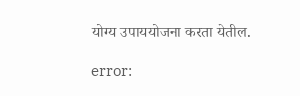योग्य उपाययोजना करता येतील.

error: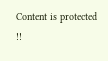Content is protected !!